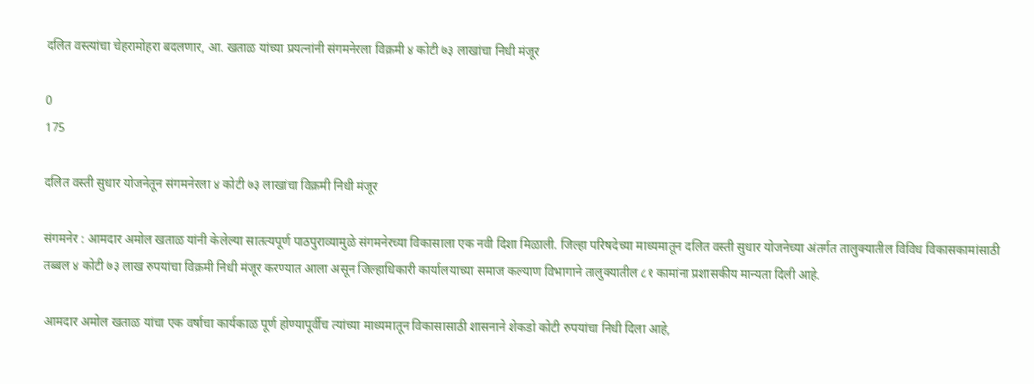दलित वस्त्यांचा चेहरामोहरा बदलणार, आ. खताळ यांच्या प्रयत्नांनी संगमनेरला विक्रमी ४ कोटी ७३ लाखांचा निधी मंजूर

0
175

दलित वस्ती सुधार योजनेतून संगमनेरला ४ कोटी ७३ लाखांचा विक्रमी निधी मंजूर

संगमनेर : आमदार अमोल खताळ यांनी केलेल्या सातत्यपूर्ण पाठपुराव्यामुळे संगमनेरच्या विकासाला एक नवी दिशा मिळाली. जिल्हा परिषदेच्या माध्यमातून दलित वस्ती सुधार योजनेच्या अंतर्गत तालुक्यातील विविध विकासकामांसाठी तब्बल ४ कोटी ७३ लाख रुपयांचा विक्रमी निधी मंजूर करण्यात आला असून जिल्हाधिकारी कार्यालयाच्या समाज कल्याण विभागाने तालुक्यातील ८१ कामांना प्रशासकीय मान्यता दिली आहे.

आमदार अमोल खताळ यांचा एक वर्षाचा कार्यकाळ पूर्ण होण्यापूर्वीच त्यांच्या माध्यमातून विकासासाठी शासनाने शेकडो कोटी रुपयांचा निधी दिला आहे,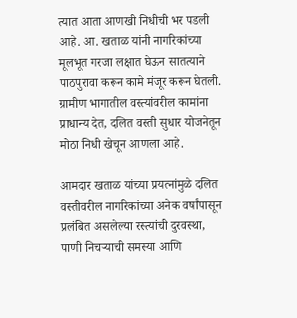त्यात आता आणखी निधीची भर पडली आहे. आ. खताळ यांनी नागरिकांच्या मूलभूत गरजा लक्षात घेऊन सातत्याने पाठपुरावा करून कामे मंजूर करून घेतली. ग्रामीण भागातील वस्त्यांवरील कामांना प्राधान्य देत, दलित वस्ती सुधार योजनेतून मोठा निधी खेचून आणला आहे.

आमदार खताळ यांच्या प्रयत्नांमुळे दलित वस्तीवरील नागरिकांच्या अनेक वर्षांपासून प्रलंबित असलेल्या रस्त्यांची दुरवस्था, पाणी निचऱ्याची समस्या आणि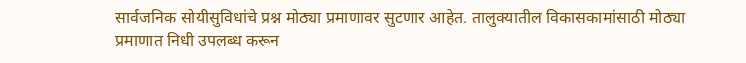सार्वजनिक सोयीसुविधांचे प्रश्न मोठ्या प्रमाणावर सुटणार आहेत. तालुक्यातील विकासकामांसाठी मोठ्या प्रमाणात निधी उपलब्ध करून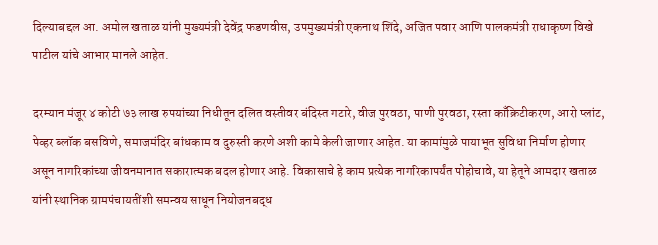दिल्याबद्दल आ. अमोल खताळ यांनी मुख्यमंत्री देवेंद्र फडणवीस, उपमुख्यमंत्री एकनाथ शिंदे, अजित पवार आणि पालकमंत्री राधाकृष्ण विखे पाटील यांचे आभार मानले आहेत.

दरम्यान मंजूर ४ कोटी ७३ लाख रुपयांच्या निधीतून दलित वस्तीवर बंदिस्त गटारे, वीज पुरवठा, पाणी पुरवठा, रस्ता काँक्रिटीकरण, आरो प्लांट, पेव्हर ब्लॉक बसविणे, समाजमंदिर बांधकाम व दुरुस्ती करणे अशी कामे केली जाणार आहेत. या कामांमुळे पायाभूत सुविधा निर्माण होणार असून नागरिकांच्या जीवनमानात सकारात्मक बदल होणार आहे. विकासाचे हे काम प्रत्येक नागरिकापर्यंत पोहोचावे, या हेतूने आमदार खताळ यांनी स्थानिक ग्रामपंचायतींशी समन्वय साधून नियोजनबद्ध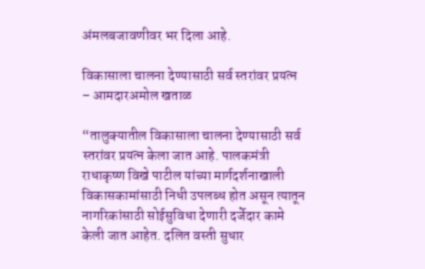अंमलबजावणीवर भर दिला आहे.

विकासाला चालना देण्यासाठी सर्व स्तरांवर प्रयत्न – आमदारअमोल खताळ

“तालुक्यातील विकासाला चालना देण्यासाठी सर्व स्तरांवर प्रयत्न केला जात आहे. पालकमंत्री राधाकृष्ण विखे पाटील यांच्या मार्गदर्शनाखाली विकासकामांसाठी निधी उपलब्ध होत असून त्यातून नागरिकांसाठी सोईसुविधा देणारी दर्जेदार कामे केली जात आहेत. दलित वस्ती सुधार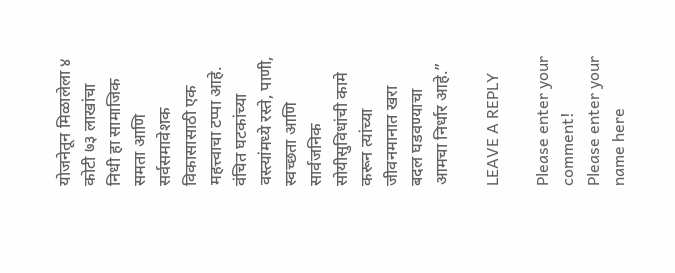योजनेतून मिळालेला ४ कोटी ७३ लाखांचा निधी हा सामाजिक समता आणि सर्वसमावेशक विकासासाठी एक महत्त्वाचा टप्पा आहे. वंचित घटकांच्या वस्त्यांमध्ये रस्ते, पाणी, स्वच्छता आणि सार्वजनिक सोयीसुविधांची कामे करून त्यांच्या जीवनमानात खरा बदल घडवण्याचा आमचा निर्धार आहे.”

LEAVE A REPLY

Please enter your comment!
Please enter your name here